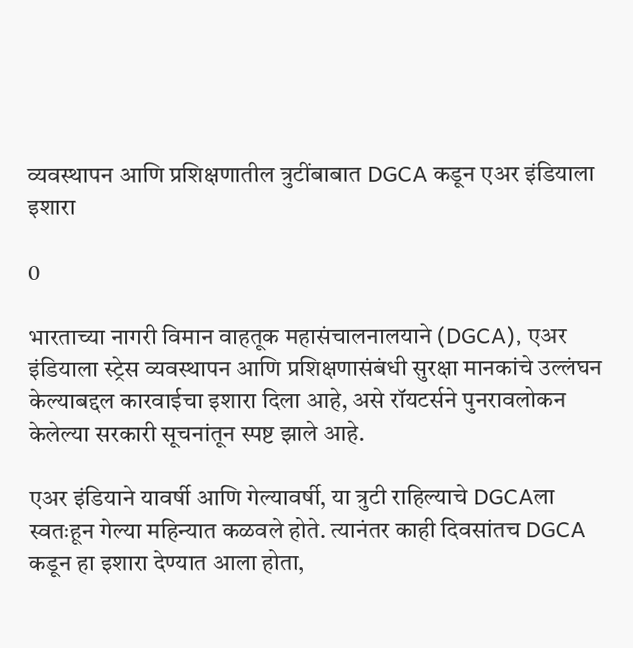व्यवस्थापन आणि प्रशिक्षणातील त्रुटींबाबात DGCA कडून एअर इंडियाला इशारा

0

भारताच्या नागरी विमान वाहतूक महासंचालनालयाने (DGCA), एअर इंडियाला स्ट्रेस व्यवस्थापन आणि प्रशिक्षणासंबंधी सुरक्षा मानकांचे उल्लंघन केल्याबद्दल कारवाईचा इशारा दिला आहे, असे रॉयटर्सने पुनरावलोकन केलेल्या सरकारी सूचनांतून स्पष्ट झाले आहे.

एअर इंडियाने यावर्षी आणि गेल्यावर्षी, या त्रुटी राहिल्याचे DGCAला स्वतःहून गेल्या महिन्यात कळवले होते. त्यानंतर काही दिवसांतच DGCA कडून हा इशारा देण्यात आला होता,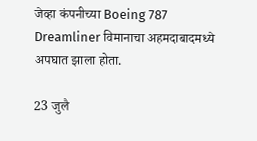जेव्हा कंपनीच्या Boeing 787 Dreamliner विमानाचा अहमदाबादमध्ये अपघात झाला होता.

23 जुलै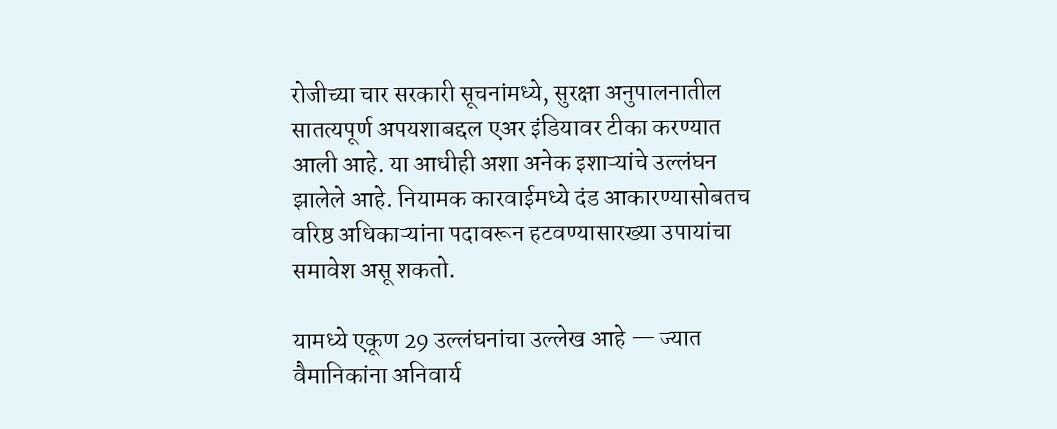रोजीच्या चार सरकारी सूचनांमध्ये, सुरक्षा अनुपालनातील सातत्यपूर्ण अपयशाबद्दल एअर इंडियावर टीका करण्यात आली आहे. या आधीही अशा अनेक इशाऱ्यांचे उल्लंघन झालेले आहे. नियामक कारवाईमध्ये दंड आकारण्यासोबतच वरिष्ठ अधिकाऱ्यांना पदावरून हटवण्यासारख्या उपायांचा समावेश असू शकतो.

यामध्ये एकूण 29 उल्लंघनांचा उल्लेख आहे — ज्यात वैमानिकांना अनिवार्य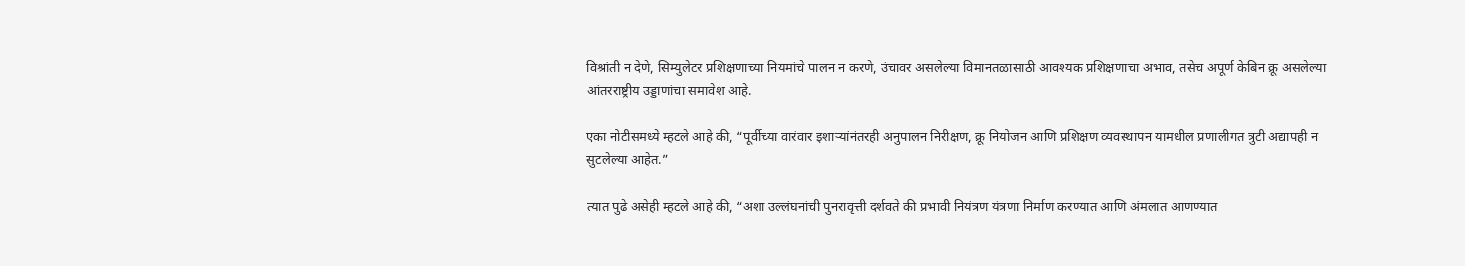विश्रांती न देणे, सिम्युलेटर प्रशिक्षणाच्या नियमांचे पालन न करणे, उंचावर असलेल्या विमानतळासाठी आवश्यक प्रशिक्षणाचा अभाव, तसेच अपूर्ण केबिन क्रू असलेल्या आंतरराष्ट्रीय उड्डाणांचा समावेश आहे.

एका नोटीसमध्ये म्हटले आहे की, “पूर्वीच्या वारंवार इशाऱ्यांनंतरही अनुपालन निरीक्षण, क्रू नियोजन आणि प्रशिक्षण व्यवस्थापन यामधील प्रणालीगत त्रुटी अद्यापही न सुटलेल्या आहेत.”

त्यात पुढे असेही म्हटले आहे की, “अशा उल्लंघनांची पुनरावृत्ती दर्शवते की प्रभावी नियंत्रण यंत्रणा निर्माण करण्यात आणि अंमलात आणण्यात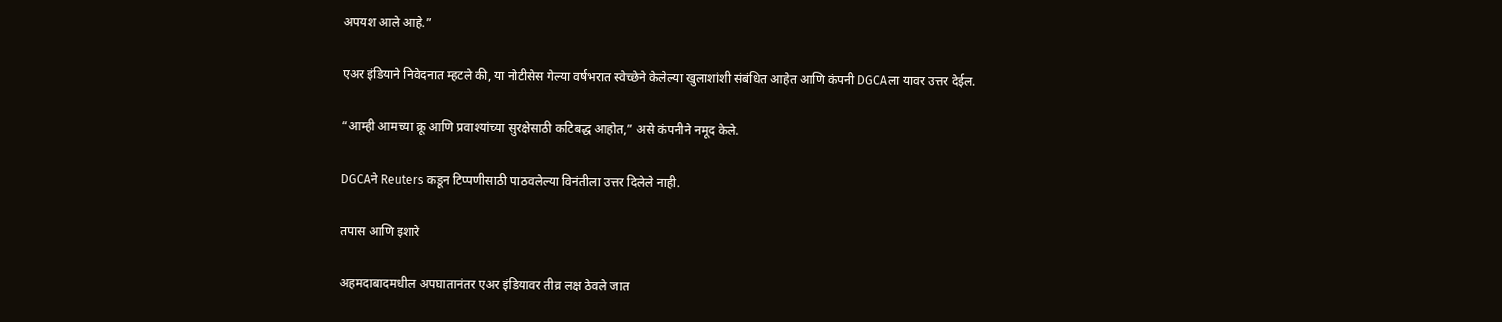अपयश आले आहे.”

एअर इंडियाने निवेदनात म्हटले की, या नोटीसेस गेल्या वर्षभरात स्वेच्छेने केलेल्या खुलाशांशी संबंधित आहेत आणि कंपनी DGCAला यावर उत्तर देईल.

“आम्ही आमच्या क्रू आणि प्रवाश्यांच्या सुरक्षेसाठी कटिबद्ध आहोत,” असे कंपनीने नमूद केले.

DGCAने Reuters कडून टिप्पणीसाठी पाठवलेल्या विनंतीला उत्तर दिलेले नाही.

तपास आणि इशारे

अहमदाबादमधील अपघातानंतर एअर इंडियावर तीव्र लक्ष ठेवले जात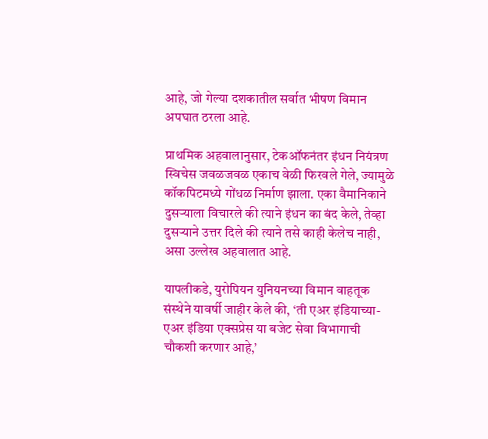आहे, जो गेल्या दशकातील सर्वात भीषण विमान अपघात ठरला आहे.

प्राथमिक अहवालानुसार, टेकऑफनंतर इंधन नियंत्रण स्विचेस जवळजवळ एकाच वेळी फिरवले गेले, ज्यामुळे कॉकपिटमध्ये गोंधळ निर्माण झाला. एका वैमानिकाने दुसऱ्याला विचारले की त्याने इंधन का बंद केले, तेव्हा दुसऱ्याने उत्तर दिले की त्याने तसे काही केलेच नाही, असा उल्लेख अहवालात आहे.

यापलीकडे, युरोपियन युनियनच्या विमान वाहतूक संस्थेने यावर्षी जाहीर केले की, ‘ती एअर इंडियाच्या- एअर इंडिया एक्सप्रेस या बजेट सेवा विभागाची चौकशी करणार आहे,’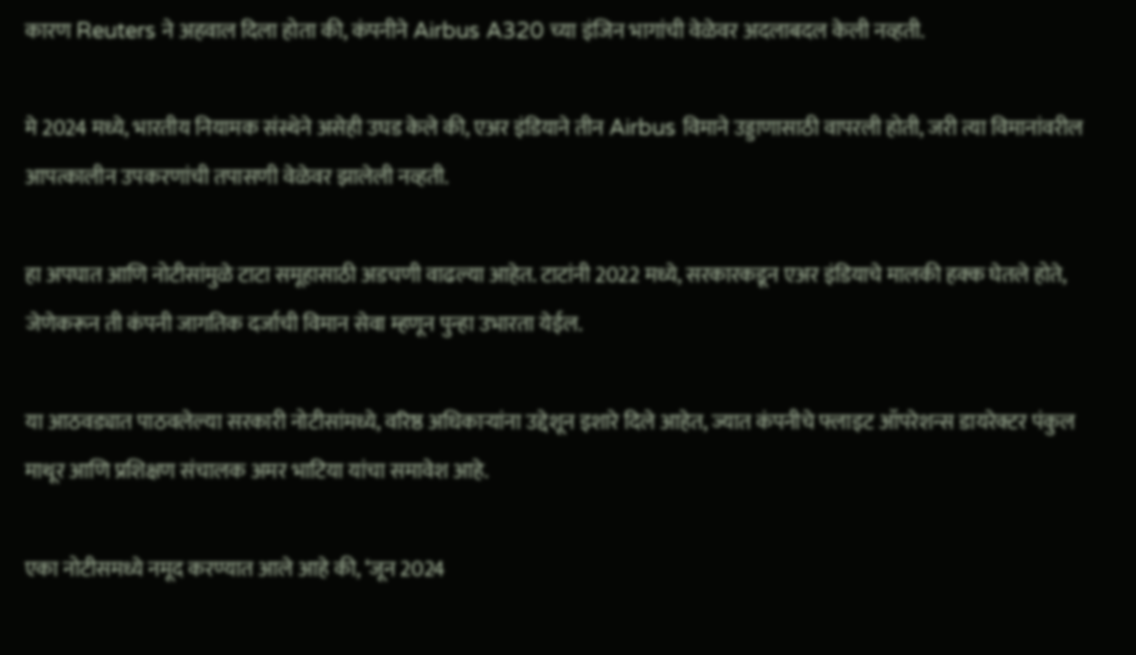कारण Reuters ने अहवाल दिला होता की, कंपनीने Airbus A320 च्या इंजिन भागांची वेळेवर अदलाबदल केली नव्हती.

मे 2024 मध्ये, भारतीय नियामक संस्थेने असेही उघड केले की, एअर इंडियाने तीन Airbus विमाने उड्डाणासाठी वापरली होती, जरी त्या विमानांवरील आपत्कालीन उपकरणांची तपासणी वेळेवर झालेली नव्हती.

हा अपघात आणि नोटीसांमुळे टाटा समूहासाठी अडचणी वाढल्या आहेत. टाटांनी 2022 मध्ये, सरकारकडून एअर इंडियाचे मालकी हक्क घेतले होते, जेणेकरून ती कंपनी जागतिक दर्जाची विमान सेवा म्हणून पुन्हा उभारता येईल.

या आठवड्यात पाठवलेल्या सरकारी नोटीसांमध्ये, वरिष्ठ अधिकाऱ्यांना उद्देशून इशारे दिले आहेत, ज्यात कंपनीचे फ्लाइट ऑपरेशन्स डायरेक्टर पंकुल माथूर आणि प्रशिक्षण संचालक अमर भाटिया यांचा समावेश आहे.

एका नोटीसमध्ये नमूद करण्यात आले आहे की, ‘जून 2024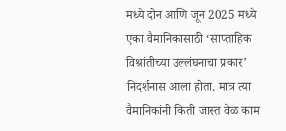मध्ये दोन आणि जून 2025 मध्ये एका वैमानिकासाठी ‘साप्ताहिक विश्रांतीच्या उल्लंघनाचा प्रकार’ निदर्शनास आला होता. मात्र त्या वैमानिकांनी किती जास्त वेळ काम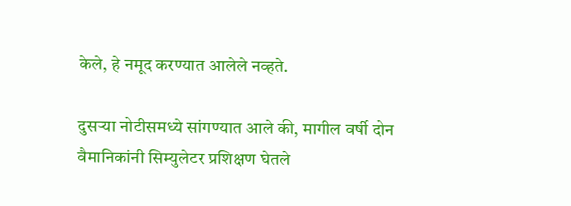केले, हे नमूद करण्यात आलेले नव्हते.

दुसऱ्या नोटीसमध्ये सांगण्यात आले की, मागील वर्षी दोन वैमानिकांनी सिम्युलेटर प्रशिक्षण घेतले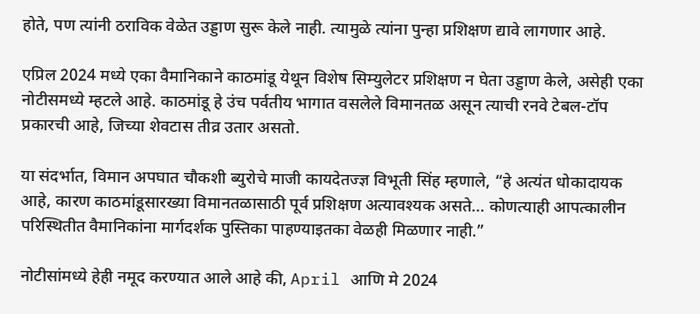होते, पण त्यांनी ठराविक वेळेत उड्डाण सुरू केले नाही. त्यामुळे त्यांना पुन्हा प्रशिक्षण द्यावे लागणार आहे.

एप्रिल 2024 मध्ये एका वैमानिकाने काठमांडू येथून विशेष सिम्युलेटर प्रशिक्षण न घेता उड्डाण केले, असेही एका नोटीसमध्ये म्हटले आहे. काठमांडू हे उंच पर्वतीय भागात वसलेले विमानतळ असून त्याची रनवे टेबल-टॉप प्रकारची आहे, जिच्या शेवटास तीव्र उतार असतो.

या संदर्भात, विमान अपघात चौकशी ब्युरोचे माजी कायदेतज्ज्ञ विभूती सिंह म्हणाले, “हे अत्यंत धोकादायक आहे, कारण काठमांडूसारख्या विमानतळासाठी पूर्व प्रशिक्षण अत्यावश्यक असते… कोणत्याही आपत्कालीन परिस्थितीत वैमानिकांना मार्गदर्शक पुस्तिका पाहण्याइतका वेळही मिळणार नाही.”

नोटीसांमध्ये हेही नमूद करण्यात आले आहे की, April आणि मे 2024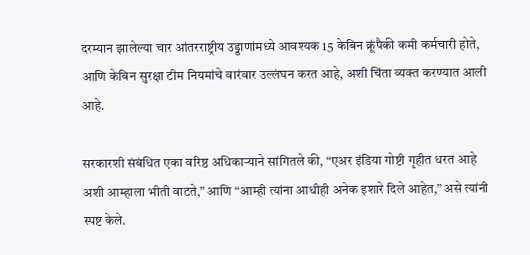दरम्यान झालेल्या चार आंतरराष्ट्रीय उड्डाणांमध्ये आवश्यक 15 केबिन क्रूंपैकी कमी कर्मचारी होते, आणि केबिन सुरक्षा टीम नियमांचे वारंवार उल्लंघन करत आहे, अशी चिंता व्यक्त करण्यात आली आहे.

सरकारशी संबंधित एका वरिष्ठ अधिकाऱ्याने सांगितले की, “एअर इंडिया गोष्टी गृहीत धरत आहे अशी आम्हाला भीती वाटते,” आणि “आम्ही त्यांना आधीही अनेक इशारे दिले आहेत,” असे त्यांनी स्पष्ट केले.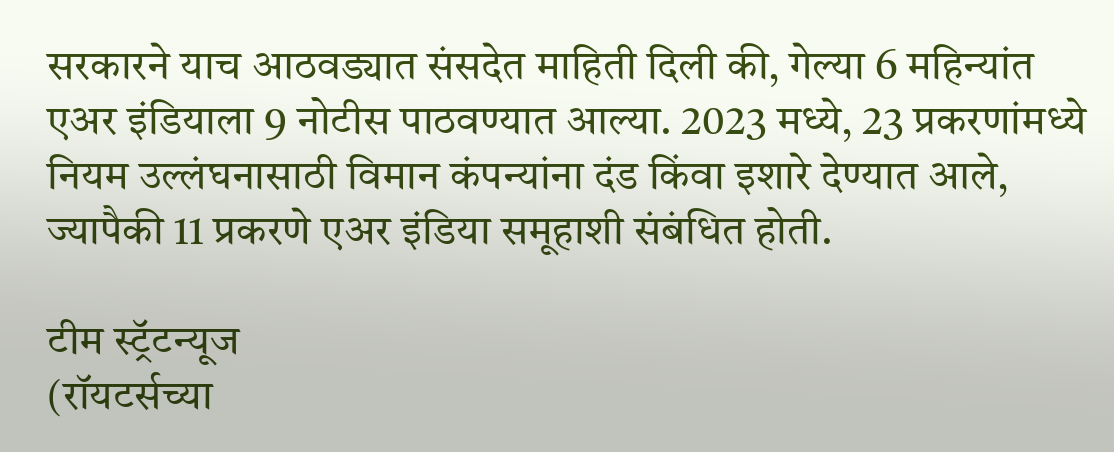सरकारने याच आठवड्यात संसदेत माहिती दिली की, गेल्या 6 महिन्यांत एअर इंडियाला 9 नोटीस पाठवण्यात आल्या. 2023 मध्ये, 23 प्रकरणांमध्ये नियम उल्लंघनासाठी विमान कंपन्यांना दंड किंवा इशारे देण्यात आले, ज्यापैकी 11 प्रकरणे एअर इंडिया समूहाशी संबंधित होती.

टीम स्ट्रॅटन्यूज
(रॉयटर्सच्या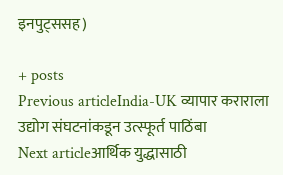इनपुट्ससह)

+ posts
Previous articleIndia-UK व्यापार कराराला उद्योग संघटनांकडून उत्स्फूर्त पाठिंबा
Next articleआर्थिक युद्धासाठी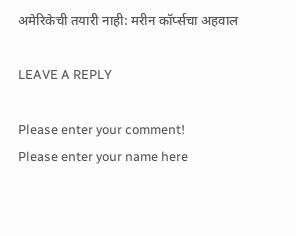अमेरिकेची तयारी नाही: मरीन कॉर्प्सचा अहवाल

LEAVE A REPLY

Please enter your comment!
Please enter your name here